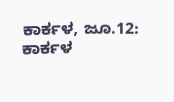ಕಾರ್ಕಳ, ಜೂ.12: ಕಾರ್ಕಳ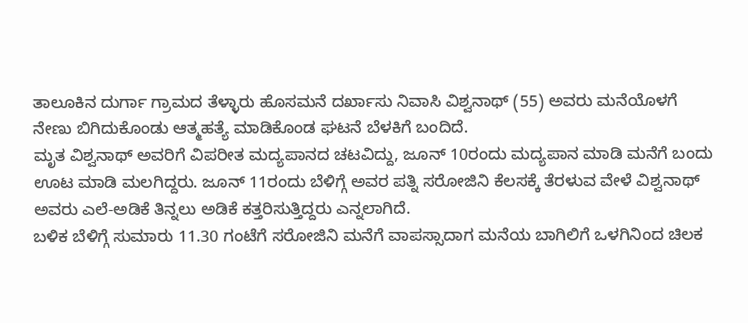ತಾಲೂಕಿನ ದುರ್ಗಾ ಗ್ರಾಮದ ತೆಳ್ಳಾರು ಹೊಸಮನೆ ದರ್ಖಾಸು ನಿವಾಸಿ ವಿಶ್ವನಾಥ್ (55) ಅವರು ಮನೆಯೊಳಗೆ ನೇಣು ಬಿಗಿದುಕೊಂಡು ಆತ್ಮಹತ್ಯೆ ಮಾಡಿಕೊಂಡ ಘಟನೆ ಬೆಳಕಿಗೆ ಬಂದಿದೆ.
ಮೃತ ವಿಶ್ವನಾಥ್ ಅವರಿಗೆ ವಿಪರೀತ ಮದ್ಯಪಾನದ ಚಟವಿದ್ದು, ಜೂನ್ 10ರಂದು ಮದ್ಯಪಾನ ಮಾಡಿ ಮನೆಗೆ ಬಂದು ಊಟ ಮಾಡಿ ಮಲಗಿದ್ದರು. ಜೂನ್ 11ರಂದು ಬೆಳಿಗ್ಗೆ ಅವರ ಪತ್ನಿ ಸರೋಜಿನಿ ಕೆಲಸಕ್ಕೆ ತೆರಳುವ ವೇಳೆ ವಿಶ್ವನಾಥ್ ಅವರು ಎಲೆ-ಅಡಿಕೆ ತಿನ್ನಲು ಅಡಿಕೆ ಕತ್ತರಿಸುತ್ತಿದ್ದರು ಎನ್ನಲಾಗಿದೆ.
ಬಳಿಕ ಬೆಳಿಗ್ಗೆ ಸುಮಾರು 11.30 ಗಂಟೆಗೆ ಸರೋಜಿನಿ ಮನೆಗೆ ವಾಪಸ್ಸಾದಾಗ ಮನೆಯ ಬಾಗಿಲಿಗೆ ಒಳಗಿನಿಂದ ಚಿಲಕ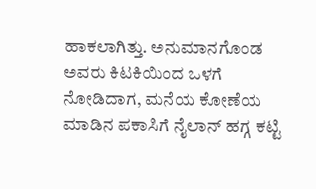ಹಾಕಲಾಗಿತ್ತು. ಅನುಮಾನಗೊಂಡ ಅವರು ಕಿಟಕಿಯಿಂದ ಒಳಗೆ ನೋಡಿದಾಗ, ಮನೆಯ ಕೋಣೆಯ ಮಾಡಿನ ಪಕಾಸಿಗೆ ನೈಲಾನ್ ಹಗ್ಗ ಕಟ್ಟಿ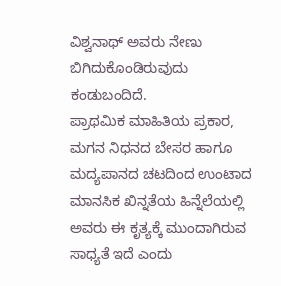ವಿಶ್ವನಾಥ್ ಅವರು ನೇಣು ಬಿಗಿದುಕೊಂಡಿರುವುದು ಕಂಡುಬಂದಿದೆ.
ಪ್ರಾಥಮಿಕ ಮಾಹಿತಿಯ ಪ್ರಕಾರ, ಮಗನ ನಿಧನದ ಬೇಸರ ಹಾಗೂ ಮದ್ಯಪಾನದ ಚಟದಿಂದ ಉಂಟಾದ ಮಾನಸಿಕ ಖಿನ್ನತೆಯ ಹಿನ್ನೆಲೆಯಲ್ಲಿ ಅವರು ಈ ಕೃತ್ಯಕ್ಕೆ ಮುಂದಾಗಿರುವ ಸಾಧ್ಯತೆ ಇದೆ ಎಂದು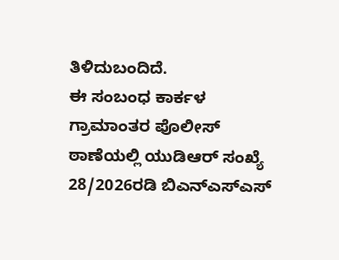ತಿಳಿದುಬಂದಿದೆ.
ಈ ಸಂಬಂಧ ಕಾರ್ಕಳ ಗ್ರಾಮಾಂತರ ಪೊಲೀಸ್ ಠಾಣೆಯಲ್ಲಿ ಯುಡಿಆರ್ ಸಂಖ್ಯೆ 28/2026ರಡಿ ಬಿಎನ್ಎಸ್ಎಸ್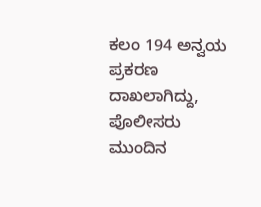ಕಲಂ 194 ಅನ್ವಯ ಪ್ರಕರಣ ದಾಖಲಾಗಿದ್ದು, ಪೊಲೀಸರು ಮುಂದಿನ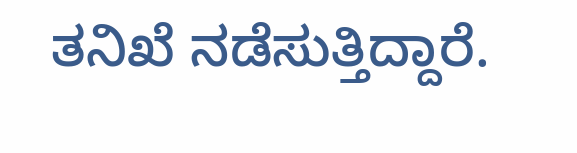ತನಿಖೆ ನಡೆಸುತ್ತಿದ್ದಾರೆ.